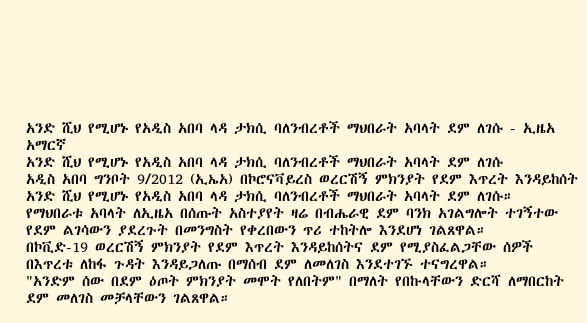አንድ ሺህ የሚሆኑ የአዲስ አበባ ላዳ ታክሲ ባለንብረቶች ማህበራት አባላት ደም ለገሱ - ኢዜአ አማርኛ
አንድ ሺህ የሚሆኑ የአዲስ አበባ ላዳ ታክሲ ባለንብረቶች ማህበራት አባላት ደም ለገሱ
አዲስ አበባ ግንቦት 9/2012 (ኢኤአ) በኮሮናቫይረስ ወረርሽኝ ምክንያት የደም እጥረት እንዳይከሰት አንድ ሺህ የሚሆኑ የአዲስ አበባ ላዳ ታክሲ ባለንብረቶች ማህበራት አባላት ደም ለገሱ።
የማህበራቱ አባላት ለኢዜአ በሰጡት አስተያየት ዛሬ በብሔራዊ ደም ባንክ አገልግሎት ተገኝተው የደም ልገሳውን ያደረጉት በመንግስት የቀረበውን ጥሪ ተከትሎ እንደሆነ ገልጸዋል።
በኮቪድ-19 ወረርሽኝ ምክንያት የደም እጥረት እንዳይከሰትና ደም የሚያስፈልጋቸው ሰዎች በእጥረቱ ለከፋ ጉዳት እንዳይጋለጡ በማሰብ ደም ለመለገስ እንደተገኙ ተናግረዋል።
"አንድም ሰው በደም ዕጦት ምክንያት መሞት የለበትም" በማለት የበኩላቸውን ድርሻ ለማበርከት ደም መለገስ መቻላቸውን ገልጸዋል።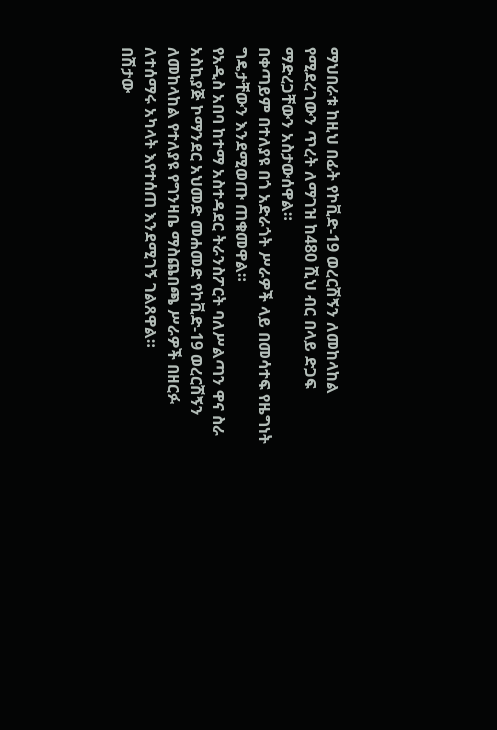ማህበራቱ ከዚህ በፊት የኮቪድ-19 ወረርሽኝን ለመከላከል የሚደረገውን ጥረት ለማገዝ ከ480 ሺህ ብር በላይ ድጋፍ ማድረጋቸውን አስታውሰዋል።
በቀጣይም በተለያዩ በጎ አድራጎት ሥራዎች ላይ በመሳተፍ የዜግነት ግዴታቸውን እንደሚወጡ ጠቁመዋል።
የአዲስ አበባ ከተማ አስተዳደር ትራንስፖርት ባለሥልጣን ዋና ስራ አስኪያጅ ኮማንደር አህመድ መሐመድ የኮቪድ-19 ወረርሽኝን ለመከላከል የተለያዩ የግንዛቤ ማስጨበጫ ሥራዎች በዘርፉ ለተሰማሩ አካላት እየተሰጠ እንደሚገኝ ገልጸዋል።
በሽታው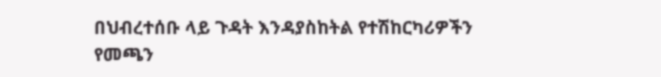በህብረተሰቡ ላይ ጉዳት እንዳያስከትል የተሽከርካሪዎችን የመጫን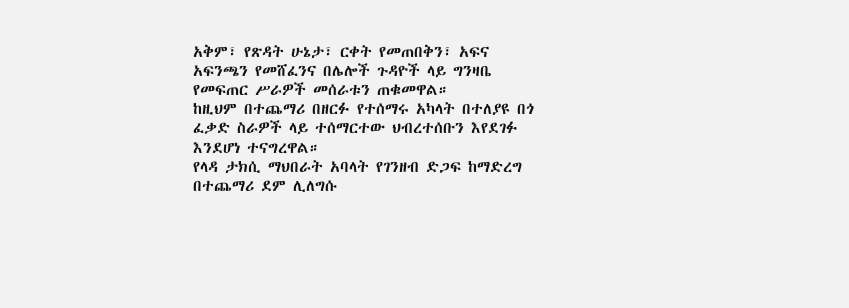አቅም፣ የጽዳት ሁኔታ፣ ርቀት የመጠበቅን፣ አፍና አፍንጫን የመሸፈንና በሌሎች ጉዳዮች ላይ ግንዛቤ የመፍጠር ሥራዎች መሰራቱን ጠቁመዋል።
ከዚህም በተጨማሪ በዘርፉ የተሰማሩ አካላት በተለያዩ በጎ ፈቃድ ስራዎች ላይ ተሰማርተው ህብረተሰቡን እየደገፉ እንደሆነ ተናግረዋል።
የላዳ ታክሲ ማህበራት አባላት የገንዘብ ድጋፍ ከማድረግ በተጨማሪ ደም ሊለግሱ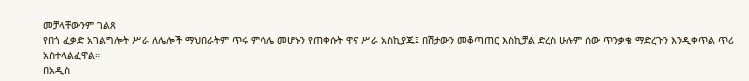መቻላቸውንም ገልጸ
የበጎ ፈቃድ አገልግሎት ሥራ ለሌሎች ማህበራትም ጥሩ ምሳሌ መሆኑን የጠቀሱት ዋና ሥራ አስኪያጁ፤ በሽታውን መቆጣጠር እስኪቻል ድረስ ሁሉም ሰው ጥንቃቄ ማድረጉን እንዲቀጥል ጥሪ አስተላልፈዋል።
በአዲስ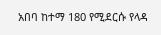አበባ ከተማ 180 የሚደርሱ የላዳ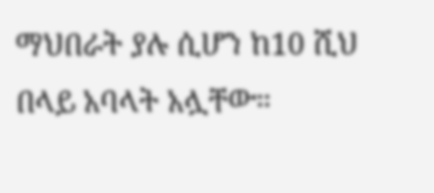ማህበራት ያሉ ሲሆን ከ10 ሺህ በላይ አባላት አሏቸው።